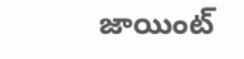జాయింట్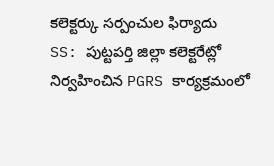కలెక్టర్కు సర్పంచుల ఫిర్యాదు
SS: పుట్టపర్తి జిల్లా కలెక్టరేట్లో నిర్వహించిన PGRS కార్యక్రమంలో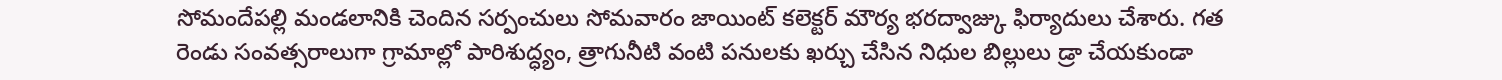సోమందేపల్లి మండలానికి చెందిన సర్పంచులు సోమవారం జాయింట్ కలెక్టర్ మౌర్య భరద్వాజ్కు ఫిర్యాదులు చేశారు. గత రెండు సంవత్సరాలుగా గ్రామాల్లో పారిశుద్ధ్యం, త్రాగునీటి వంటి పనులకు ఖర్చు చేసిన నిధుల బిల్లులు డ్రా చేయకుండా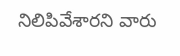నిలిపివేశారని వారు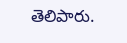తెలిపారు.